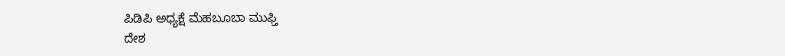ಪಿಡಿಪಿ ಅಧ್ಯಕ್ಷೆ ಮೆಹಬೂಬಾ ಮುಫ್ತಿ
ದೇಶ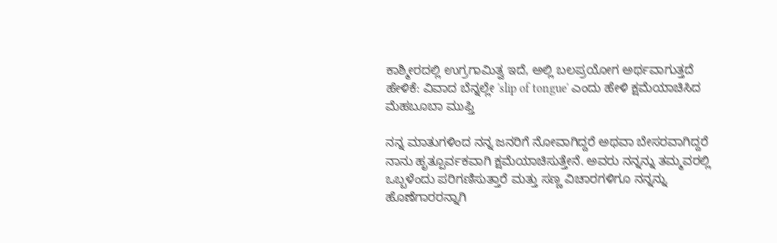ಕಾಶ್ಮೀರದಲ್ಲಿ ಉಗ್ರಗಾಮಿತ್ವ ಇದೆ, ಅಲ್ಲಿ ಬಲಪ್ರಯೋಗ ಅರ್ಥವಾಗುತ್ತದೆ ಹೇಳಿಕೆ: ವಿವಾದ ಬೆನ್ನಲ್ಲೇ 'slip of tongue' ಎಂದು ಹೇಳಿ ಕ್ಷಮೆಯಾಚಿಸಿದ ಮೆಹಬೂಬಾ ಮುಫ್ತಿ

ನನ್ನ ಮಾತುಗಳಿಂದ ನನ್ನ ಜನರಿಗೆ ನೋವಾಗಿದ್ದರೆ ಅಥವಾ ಬೇಸರವಾಗಿದ್ದರೆ ನಾನು ಹೃತ್ಪೂರ್ವಕವಾಗಿ ಕ್ಷಮೆಯಾಚಿಸುತ್ತೇನೆ. ಅವರು ನನ್ನನ್ನು ತಮ್ಮವರಲ್ಲಿ ಒಬ್ಬಳೆಂದು ಪರಿಗಣಿಸುತ್ತಾರೆ ಮತ್ತು ಸಣ್ಣ ವಿಚಾರಗಳಿಗೂ ನನ್ನನ್ನು ಹೊಣೆಗಾರರನ್ನಾಗಿ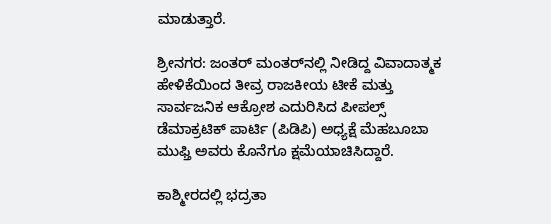ಮಾಡುತ್ತಾರೆ.

ಶ್ರೀನಗರ: ಜಂತರ್ ಮಂತರ್‌ನಲ್ಲಿ ನೀಡಿದ್ದ ವಿವಾದಾತ್ಮಕ ಹೇಳಿಕೆಯಿಂದ ತೀವ್ರ ರಾಜಕೀಯ ಟೀಕೆ ಮತ್ತು ಸಾರ್ವಜನಿಕ ಆಕ್ರೋಶ ಎದುರಿಸಿದ ಪೀಪಲ್ಸ್ ಡೆಮಾಕ್ರಟಿಕ್ ಪಾರ್ಟಿ (ಪಿಡಿಪಿ) ಅಧ್ಯಕ್ಷೆ ಮೆಹಬೂಬಾ ಮುಫ್ತಿ ಅವರು ಕೊನೆಗೂ ಕ್ಷಮೆಯಾಚಿಸಿದ್ದಾರೆ.

ಕಾಶ್ಮೀರದಲ್ಲಿ ಭದ್ರತಾ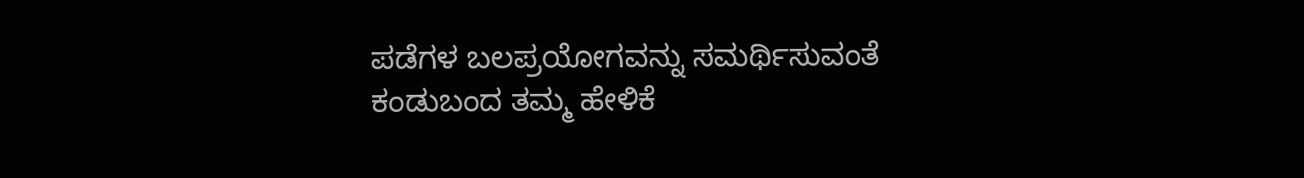ಪಡೆಗಳ ಬಲಪ್ರಯೋಗವನ್ನು ಸಮರ್ಥಿಸುವಂತೆ ಕಂಡುಬಂದ ತಮ್ಮ ಹೇಳಿಕೆ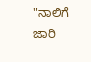"ನಾಲಿಗೆ ಜಾರಿ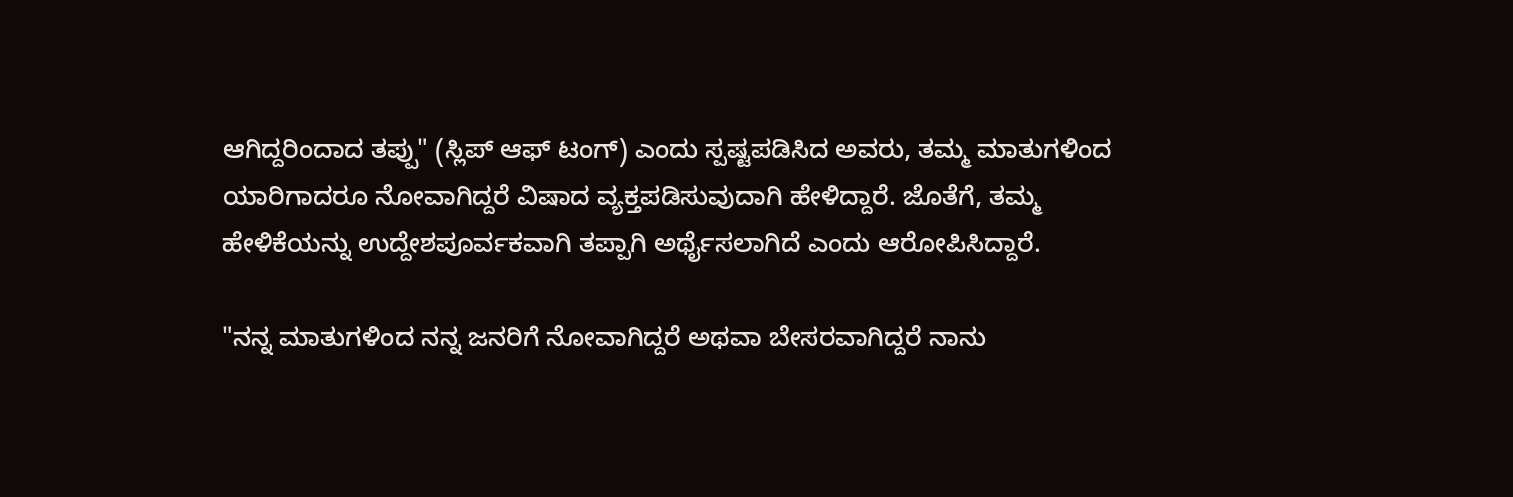ಆಗಿದ್ದರಿಂದಾದ ತಪ್ಪು" (ಸ್ಲಿಪ್ ಆಫ್ ಟಂಗ್) ಎಂದು ಸ್ಪಷ್ಟಪಡಿಸಿದ ಅವರು, ತಮ್ಮ ಮಾತುಗಳಿಂದ ಯಾರಿಗಾದರೂ ನೋವಾಗಿದ್ದರೆ ವಿಷಾದ ವ್ಯಕ್ತಪಡಿಸುವುದಾಗಿ ಹೇಳಿದ್ದಾರೆ. ಜೊತೆಗೆ, ತಮ್ಮ ಹೇಳಿಕೆಯನ್ನು ಉದ್ದೇಶಪೂರ್ವಕವಾಗಿ ತಪ್ಪಾಗಿ ಅರ್ಥೈಸಲಾಗಿದೆ ಎಂದು ಆರೋಪಿಸಿದ್ದಾರೆ.

"ನನ್ನ ಮಾತುಗಳಿಂದ ನನ್ನ ಜನರಿಗೆ ನೋವಾಗಿದ್ದರೆ ಅಥವಾ ಬೇಸರವಾಗಿದ್ದರೆ ನಾನು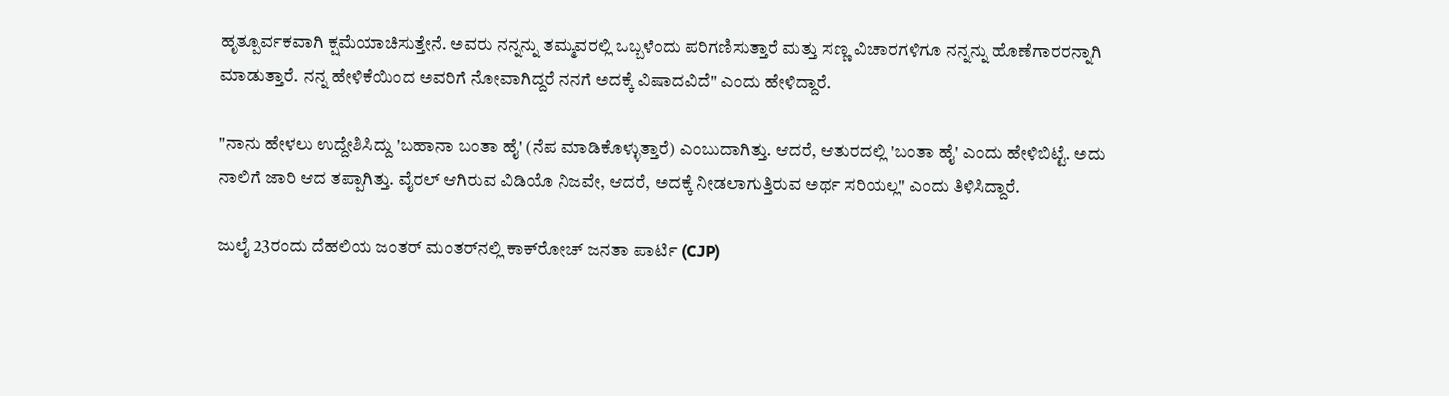ಹೃತ್ಪೂರ್ವಕವಾಗಿ ಕ್ಷಮೆಯಾಚಿಸುತ್ತೇನೆ. ಅವರು ನನ್ನನ್ನು ತಮ್ಮವರಲ್ಲಿ ಒಬ್ಬಳೆಂದು ಪರಿಗಣಿಸುತ್ತಾರೆ ಮತ್ತು ಸಣ್ಣ ವಿಚಾರಗಳಿಗೂ ನನ್ನನ್ನು ಹೊಣೆಗಾರರನ್ನಾಗಿ ಮಾಡುತ್ತಾರೆ. ನನ್ನ ಹೇಳಿಕೆಯಿಂದ ಅವರಿಗೆ ನೋವಾಗಿದ್ದರೆ ನನಗೆ ಅದಕ್ಕೆ ವಿಷಾದವಿದೆ" ಎಂದು ಹೇಳಿದ್ದಾರೆ.

"ನಾನು ಹೇಳಲು ಉದ್ದೇಶಿಸಿದ್ದು 'ಬಹಾನಾ ಬಂತಾ ಹೈ' (ನೆಪ ಮಾಡಿಕೊಳ್ಳುತ್ತಾರೆ) ಎಂಬುದಾಗಿತ್ತು. ಆದರೆ, ಆತುರದಲ್ಲಿ 'ಬಂತಾ ಹೈ' ಎಂದು ಹೇಳಿಬಿಟ್ಟೆ. ಅದು ನಾಲಿಗೆ ಜಾರಿ ಆದ ತಪ್ಪಾಗಿತ್ತು. ವೈರಲ್ ಆಗಿರುವ ವಿಡಿಯೊ ನಿಜವೇ, ಆದರೆ, ಅದಕ್ಕೆ ನೀಡಲಾಗುತ್ತಿರುವ ಅರ್ಥ ಸರಿಯಲ್ಲ" ಎಂದು ತಿಳಿಸಿದ್ದಾರೆ.

ಜುಲೈ 23ರಂದು ದೆಹಲಿಯ ಜಂತರ್ ಮಂತರ್‌ನಲ್ಲಿ ಕಾಕ್‌ರೋಚ್ ಜನತಾ ಪಾರ್ಟಿ (CJP)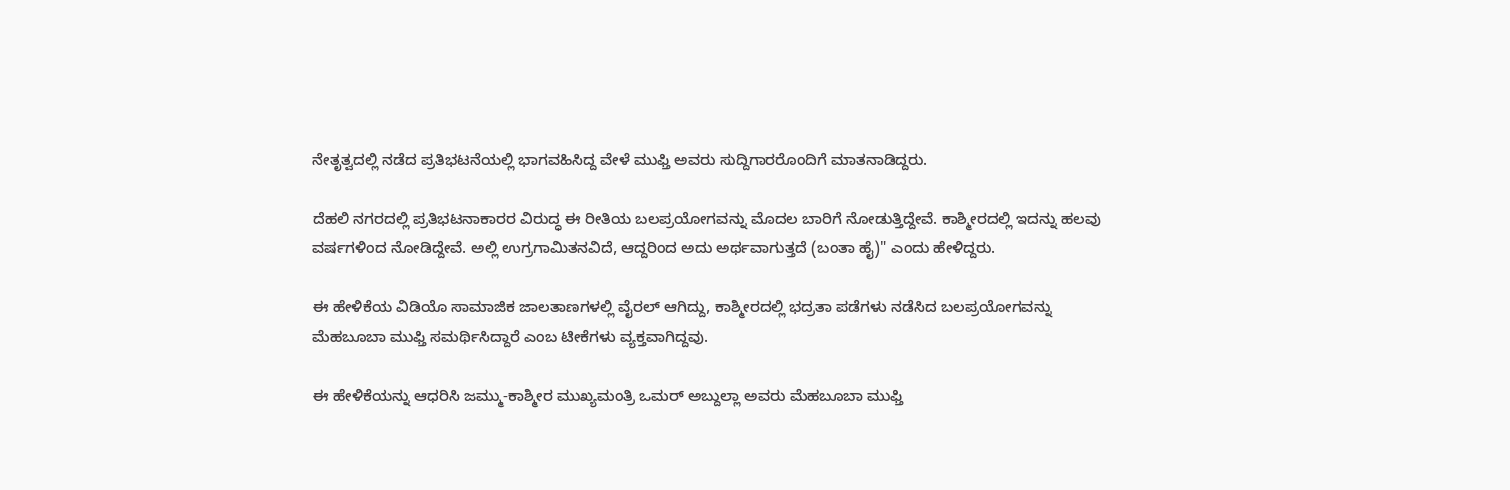ನೇತೃತ್ವದಲ್ಲಿ ನಡೆದ ಪ್ರತಿಭಟನೆಯಲ್ಲಿ ಭಾಗವಹಿಸಿದ್ದ ವೇಳೆ ಮುಫ್ತಿ ಅವರು ಸುದ್ದಿಗಾರರೊಂದಿಗೆ ಮಾತನಾಡಿದ್ದರು.

ದೆಹಲಿ ನಗರದಲ್ಲಿ ಪ್ರತಿಭಟನಾಕಾರರ ವಿರುದ್ಧ ಈ ರೀತಿಯ ಬಲಪ್ರಯೋಗವನ್ನು ಮೊದಲ ಬಾರಿಗೆ ನೋಡುತ್ತಿದ್ದೇವೆ. ಕಾಶ್ಮೀರದಲ್ಲಿ ಇದನ್ನು ಹಲವು ವರ್ಷಗಳಿಂದ ನೋಡಿದ್ದೇವೆ. ಅಲ್ಲಿ ಉಗ್ರಗಾಮಿತನವಿದೆ, ಆದ್ದರಿಂದ ಅದು ಅರ್ಥವಾಗುತ್ತದೆ (ಬಂತಾ ಹೈ)" ಎಂದು ಹೇಳಿದ್ದರು.

ಈ ಹೇಳಿಕೆಯ ವಿಡಿಯೊ ಸಾಮಾಜಿಕ ಜಾಲತಾಣಗಳಲ್ಲಿ ವೈರಲ್ ಆಗಿದ್ದು, ಕಾಶ್ಮೀರದಲ್ಲಿ ಭದ್ರತಾ ಪಡೆಗಳು ನಡೆಸಿದ ಬಲಪ್ರಯೋಗವನ್ನು ಮೆಹಬೂಬಾ ಮುಫ್ತಿ ಸಮರ್ಥಿಸಿದ್ದಾರೆ ಎಂಬ ಟೀಕೆಗಳು ವ್ಯಕ್ತವಾಗಿದ್ದವು.

ಈ ಹೇಳಿಕೆಯನ್ನು ಆಧರಿಸಿ ಜಮ್ಮು-ಕಾಶ್ಮೀರ ಮುಖ್ಯಮಂತ್ರಿ ಒಮರ್ ಅಬ್ದುಲ್ಲಾ ಅವರು ಮೆಹಬೂಬಾ ಮುಫ್ತಿ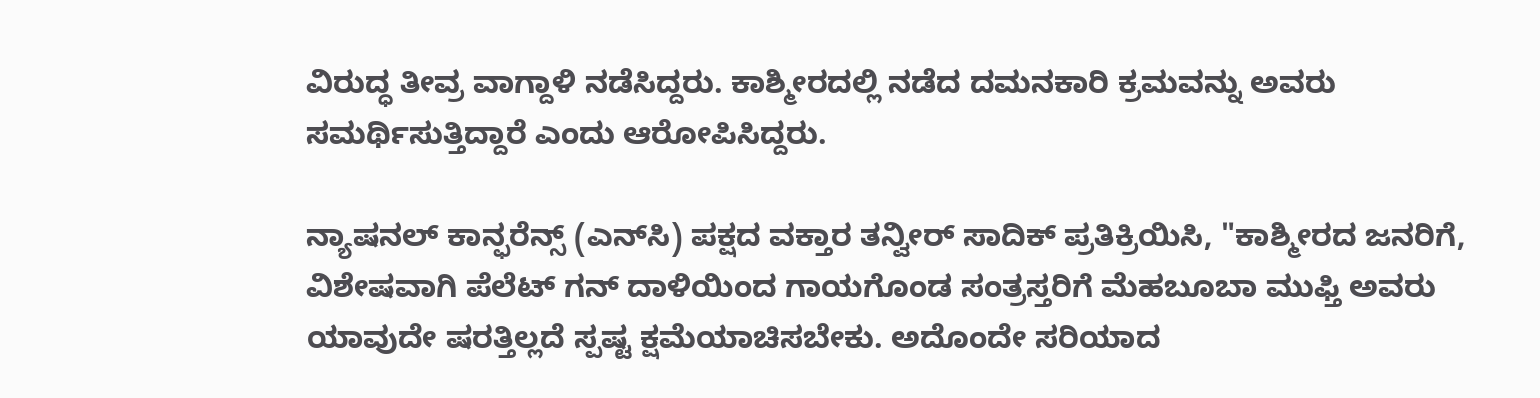ವಿರುದ್ಧ ತೀವ್ರ ವಾಗ್ದಾಳಿ ನಡೆಸಿದ್ದರು. ಕಾಶ್ಮೀರದಲ್ಲಿ ನಡೆದ ದಮನಕಾರಿ ಕ್ರಮವನ್ನು ಅವರು ಸಮರ್ಥಿಸುತ್ತಿದ್ದಾರೆ ಎಂದು ಆರೋಪಿಸಿದ್ದರು.

ನ್ಯಾಷನಲ್ ಕಾನ್ಫರೆನ್ಸ್ (ಎನ್‌ಸಿ) ಪಕ್ಷದ ವಕ್ತಾರ ತನ್ವೀರ್ ಸಾದಿಕ್ ಪ್ರತಿಕ್ರಿಯಿಸಿ, "ಕಾಶ್ಮೀರದ ಜನರಿಗೆ, ವಿಶೇಷವಾಗಿ ಪೆಲೆಟ್ ಗನ್ ದಾಳಿಯಿಂದ ಗಾಯಗೊಂಡ ಸಂತ್ರಸ್ತರಿಗೆ ಮೆಹಬೂಬಾ ಮುಫ್ತಿ ಅವರು ಯಾವುದೇ ಷರತ್ತಿಲ್ಲದೆ ಸ್ಪಷ್ಟ ಕ್ಷಮೆಯಾಚಿಸಬೇಕು. ಅದೊಂದೇ ಸರಿಯಾದ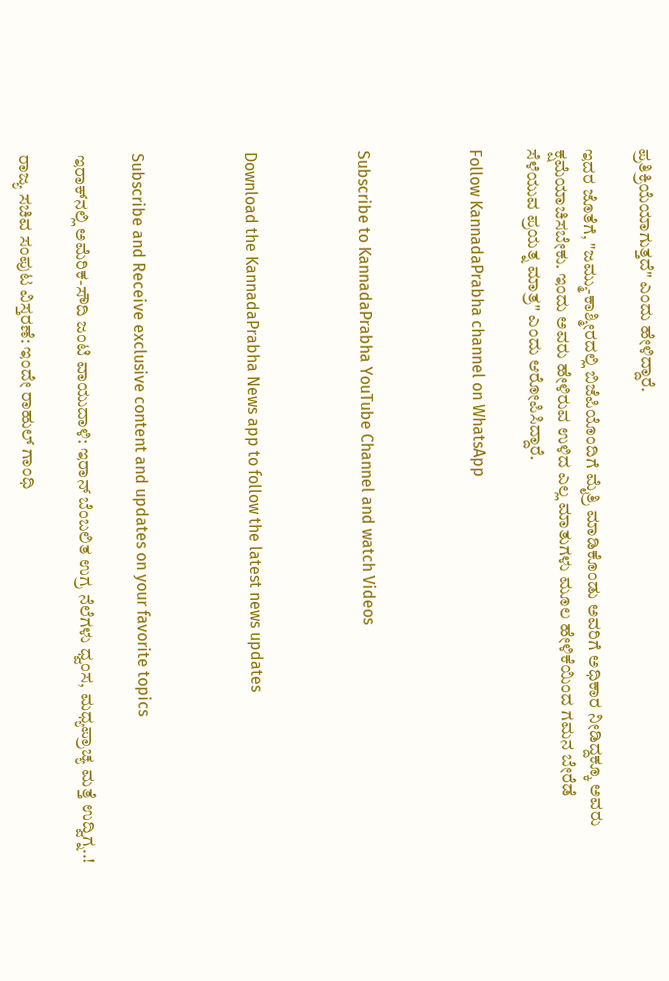ಪ್ರತಿಕ್ರಿಯೆಯಾಗುತ್ತದೆ" ಎಂದು ಹೇಳಿದ್ದಾರೆ.

ಇದರ ಜೊತೆಗೆ, "ಜಮ್ಮು-ಕಾಶ್ಮೀರದಲ್ಲಿ ಬಿಜೆಪಿಯೊಂದಿಗೆ ಮೈತ್ರಿ ಮಾಡಿಕೊಂಡು ಅವರಿಗೆ ಅಧಿಕಾರ ನೀಡಿದ್ದಕ್ಕೂ ಅವರು ಕ್ಷಮೆಯಾಚಿಸಬೇಕು. ಇಂದು ಅವರು ಹೇಳಿರುವ ಉಳಿದ ಎಲ್ಲ ಮಾತುಗಳು ಮೂಲ ಹೇಳಿಕೆಯಿಂದ ಗಮನ ಬೇರೆಡೆ ಸೆಳೆಯುವ ಪ್ರಯತ್ನ ಮಾತ್ರ" ಎಂದು ಆರೋಪಿಸಿದ್ದಾರೆ.

Follow KannadaPrabha channel on WhatsApp



Subscribe to KannadaPrabha YouTube Channel and watch Videos



Download the KannadaPrabha News app to follow the latest news updates



Subscribe and Receive exclusive content and updates on your favorite topics

ಇರಾಕ್‌ನಲ್ಲಿ ಅಮೆರಿಕ-ಸೌದಿ ಜಂಟಿ ವಾಯುದಾಳಿ: ಇರಾನ್ ಬೆಂಬಲಿತ ಉಗ್ರ ನೆಲೆಗಳು ಧ್ವಂಸ, ಮಧ್ಯಪ್ರಾಚ್ಯ ಮತ್ತೆ ಉದ್ವಿಗ್ನ..!

ರಾಜ್ಯ ಸಚಿವ ಸಂಪುಟ ವಿಸ್ತರಣೆ: ಇಂದೇ ರಾಹುಲ್ ಗಾಂಧಿ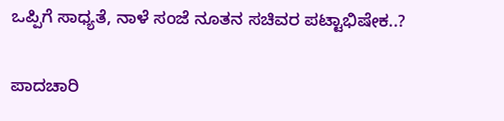ಒಪ್ಪಿಗೆ ಸಾಧ್ಯತೆ, ನಾಳೆ ಸಂಜೆ ನೂತನ ಸಚಿವರ ಪಟ್ಟಾಭಿಷೇಕ..?

ಪಾದಚಾರಿ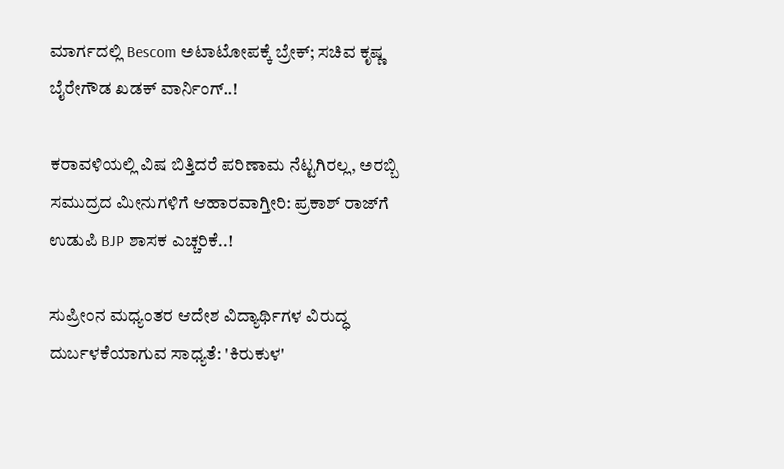ಮಾರ್ಗದಲ್ಲಿ Bescom ಅಟಾಟೋಪಕ್ಕೆ ಬ್ರೇಕ್; ಸಚಿವ ಕೃಷ್ಣ ಬೈರೇಗೌಡ ಖಡಕ್ ವಾರ್ನಿಂಗ್..!

ಕರಾವಳಿಯಲ್ಲಿ ವಿಷ ಬಿತ್ತಿದರೆ ಪರಿಣಾಮ ನೆಟ್ಟಗಿರಲ್ಲ, ಅರಬ್ಬಿ ಸಮುದ್ರದ ಮೀನುಗಳಿಗೆ ಆಹಾರವಾಗ್ತೀರಿ: ಪ್ರಕಾಶ್ ರಾಜ್‌ಗೆ ಉಡುಪಿ BJP ಶಾಸಕ ಎಚ್ಚರಿಕೆ..!

ಸುಪ್ರೀಂನ ಮಧ್ಯಂತರ ಆದೇಶ ವಿದ್ಯಾರ್ಥಿಗಳ ವಿರುದ್ಧ ದುರ್ಬಳಕೆಯಾಗುವ ಸಾಧ್ಯತೆ: 'ಕಿರುಕುಳ'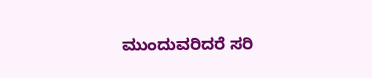ಮುಂದುವರಿದರೆ ಸರಿ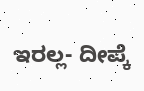ಇರಲ್ಲ- ದೀಪ್ಕೆ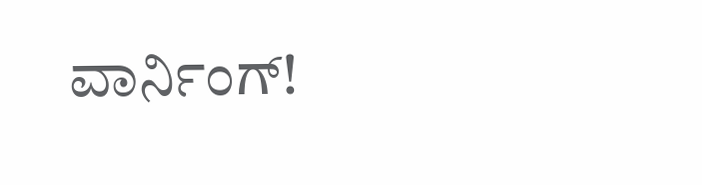ವಾರ್ನಿಂಗ್!